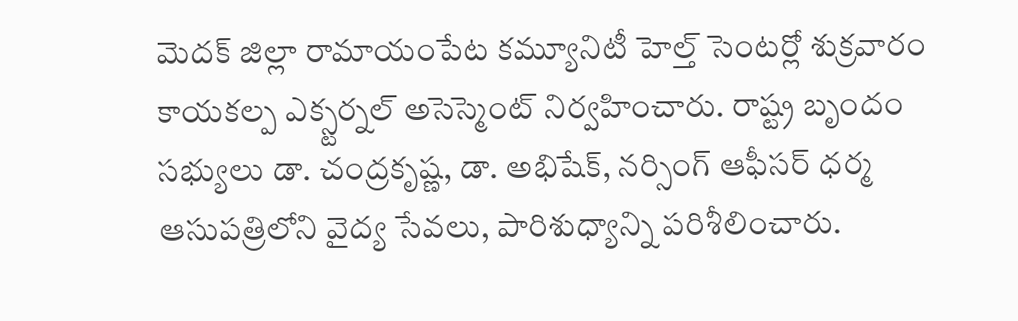మెదక్ జిల్లా రామాయంపేట కమ్యూనిటీ హెల్త్ సెంటర్లో శుక్రవారం కాయకల్ప ఎక్స్టర్నల్ అసెస్మెంట్ నిర్వహించారు. రాష్ట్ర బృందం సభ్యులు డా. చంద్రకృష్ణ, డా. అభిషేక్, నర్సింగ్ ఆఫీసర్ ధర్మ ఆసుపత్రిలోని వైద్య సేవలు, పారిశుధ్యాన్ని పరిశీలించారు.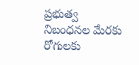ప్రభుత్వ నిబంధనల మేరకు రోగులకు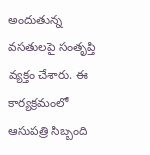అందుతున్న వసతులపై సంతృప్తి వ్యక్తం చేశారు. ఈ కార్యక్రమంలో ఆసుపత్రి సిబ్బంది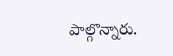పాల్గొన్నారు.